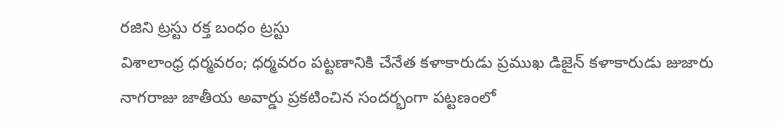రజిని ట్రస్టు రక్త బంధం ట్రస్టు
విశాలాంధ్ర ధర్మవరం; ధర్మవరం పట్టణానికి చేనేత కళాకారుడు ప్రముఖ డిజైన్ కళాకారుడు జుజారు నాగరాజు జాతీయ అవార్డు ప్రకటించిన సందర్భంగా పట్టణంలో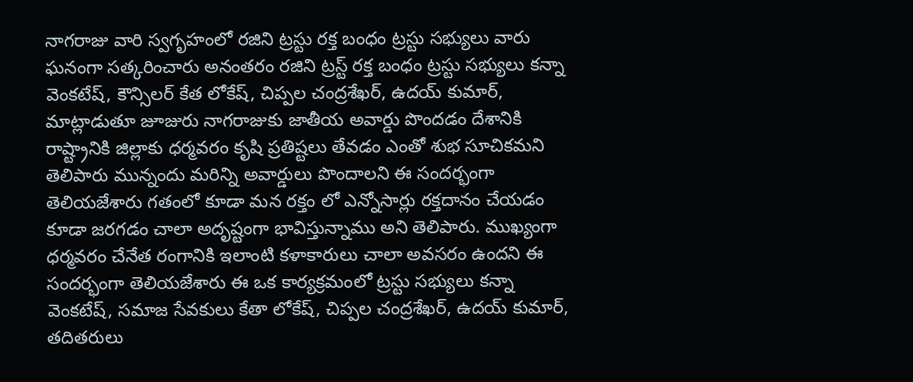నాగరాజు వారి స్వగృహంలో రజిని ట్రస్టు రక్త బంధం ట్రస్టు సభ్యులు వారు ఘనంగా సత్కరించారు అనంతరం రజిని ట్రస్ట్ రక్త బంధం ట్రస్టు సభ్యులు కన్నా వెంకటేష్, కౌన్సిలర్ కేత లోకేష్, చిప్పల చంద్రశేఖర్, ఉదయ్ కుమార్, మాట్లాడుతూ జూజురు నాగరాజుకు జాతీయ అవార్డు పొందడం దేశానికి రాష్ట్రానికి జిల్లాకు ధర్మవరం కృషి ప్రతిష్టలు తేవడం ఎంతో శుభ సూచికమని తెలిపారు మున్నందు మరిన్ని అవార్డులు పొందాలని ఈ సందర్భంగా తెలియజేశారు గతంలో కూడా మన రక్తం లో ఎన్నోసార్లు రక్తదానం చేయడం కూడా జరగడం చాలా అదృష్టంగా భావిస్తున్నాము అని తెలిపారు. ముఖ్యంగా ధర్మవరం చేనేత రంగానికి ఇలాంటి కళాకారులు చాలా అవసరం ఉందని ఈ సందర్భంగా తెలియజేశారు ఈ ఒక కార్యక్రమంలో ట్రస్టు సభ్యులు కన్నా వెంకటేష్, సమాజ సేవకులు కేతా లోకేష్, చిప్పల చంద్రశేఖర్, ఉదయ్ కుమార్, తదితరులు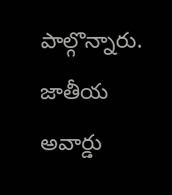పాల్గొన్నారు.
జాతీయ అవార్డు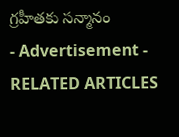గ్రహీతకు సన్మానం
- Advertisement -
RELATED ARTICLES